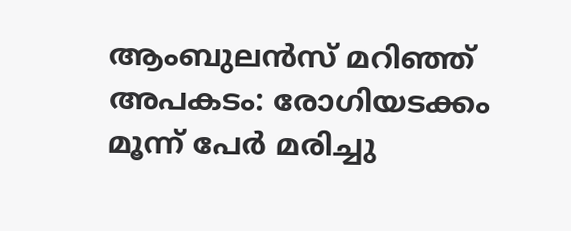ആംബുലൻസ്‌ മറിഞ്ഞ്‌ അപകടം: രോഗിയടക്കം മൂന്ന് പേർ മരിച്ചു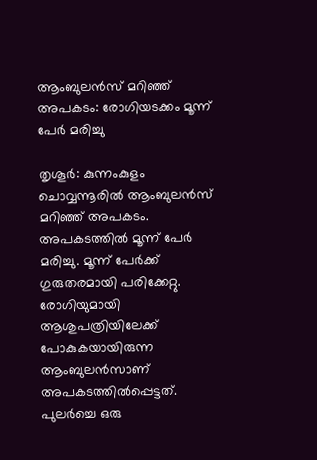ആംബുലൻസ്‌ മറിഞ്ഞ്‌ അപകടം: രോഗിയടക്കം മൂന്ന് പേർ മരിച്ചു

തൃശൂർ: കുന്നംകുളം ചൊവ്വന്നൂരിൽ ആംബുലൻസ്‌ മറിഞ്ഞ്‌ അപകടം. അപകടത്തിൽ മൂന്ന് പേർ മരിച്ചു. മൂന്ന്‌ പേർക്ക്‌ ഗുരുതരമായി പരിക്കേറ്റു. രോഗിയുമായി ആശുപത്രിയിലേക്ക് പോകുകയായിരുന്ന ആംബുലൻസാണ്‌ അപകടത്തിൽപ്പെട്ടത്‌. പുലർച്ചെ ഒരു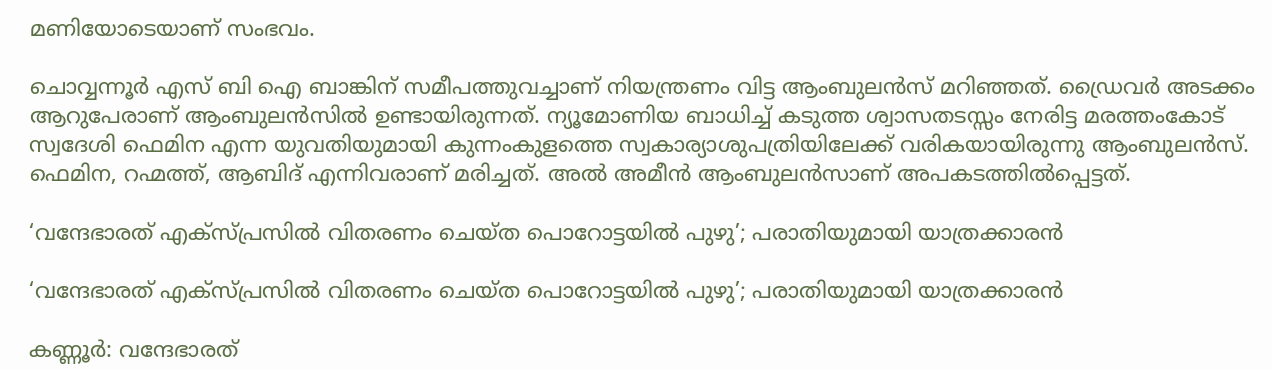മണിയോടെയാണ് സംഭവം.

ചൊവ്വന്നൂർ എസ്‌ ബി ഐ ബാങ്കിന്‌ സമീപത്തുവച്ചാണ് നിയന്ത്രണം വിട്ട ആംബുലൻസ്‌ മറിഞ്ഞത്‌. ഡ്രൈവർ അടക്കം ആറുപേരാണ് ആംബുലൻസിൽ ഉണ്ടായിരുന്നത്‌. ന്യൂമോണിയ ബാധിച്ച്‌ കടുത്ത ശ്വാസതടസ്സം നേരിട്ട മരത്തംകോട്‌ സ്വദേശി ഫെമിന എന്ന യുവതിയുമായി കുന്നംകുളത്തെ സ്വകാര്യാശുപത്രിയിലേക്ക്‌ വരികയായിരുന്നു ആംബുലൻസ്. ഫെമിന, റഹ്മത്ത്‌, ആബിദ്‌ എന്നിവരാണ്‌ മരിച്ചത്‌. അൽ അമീൻ ആംബുലൻസാണ്‌ അപകടത്തിൽപ്പെട്ടത്‌.

‘വന്ദേഭാരത് എക്സ്പ്രസിൽ വിതരണം ചെയ്ത പൊറോട്ടയിൽ പുഴു’; പരാതിയുമായി യാത്രക്കാരൻ

‘വന്ദേഭാരത് എക്സ്പ്രസിൽ വിതരണം ചെയ്ത പൊറോട്ടയിൽ പുഴു’; പരാതിയുമായി യാത്രക്കാരൻ

കണ്ണൂർ: വന്ദേഭാരത്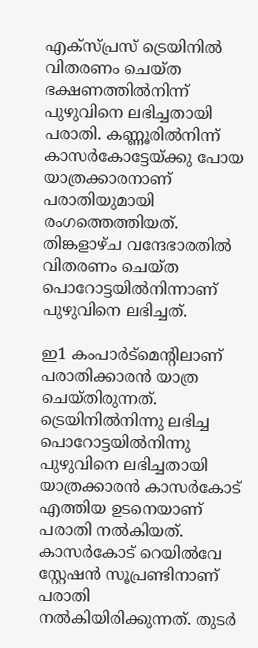എക്സ്പ്രസ് ട്രെയിനിൽ വിതരണം ചെയ്ത ഭക്ഷണത്തിൽനിന്ന് പുഴുവിനെ ലഭിച്ചതായി പരാതി. കണ്ണൂരിൽനിന്ന് കാസർകോട്ടേയ്ക്കു പോയ യാത്രക്കാരനാണ് പരാതിയുമായി രംഗത്തെത്തിയത്. തിങ്കളാഴ്ച വന്ദേഭാരതിൽ വിതരണം ചെയ്ത പൊറോട്ടയിൽനിന്നാണ് പുഴുവിനെ ലഭിച്ചത്.

ഇ1 കംപാർട്മെന്റിലാണ് പരാതിക്കാരൻ യാത്ര ചെയ്തിരുന്നത്. ട്രെയിനിൽനിന്നു ലഭിച്ച പൊറോട്ടയിൽനിന്നു പുഴുവിനെ ലഭിച്ചതായി യാത്രക്കാരൻ കാസർകോട് എത്തിയ ഉടനെയാണ് പരാതി നൽകിയത്. കാസർകോട് റെയിൽവേ സ്റ്റേഷൻ സൂപ്രണ്ടിനാണ് പരാതി നൽകിയിരിക്കുന്നത്. തുടർ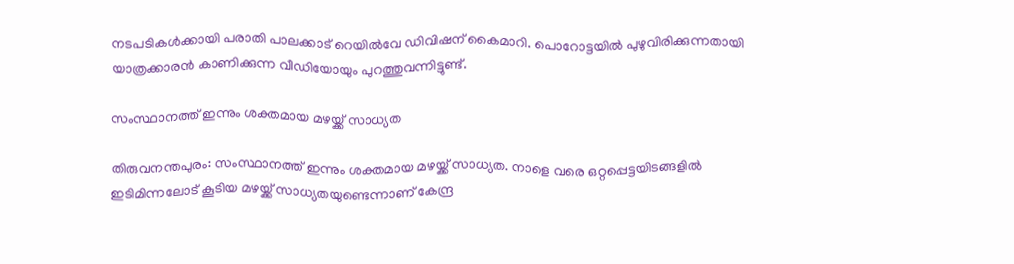നടപടികൾക്കായി പരാതി പാലക്കാട് റെയിൽവേ ഡിവിഷന് കൈമാറി. പൊറോട്ടയിൽ പുഴുവിരിക്കുന്നതായി യാത്രക്കാരൻ കാണിക്കുന്ന വീഡിയോയും പുറത്തുവന്നിട്ടുണ്ട്.

സംസ്ഥാനത്ത് ഇന്നും ശക്തമായ മഴയ്ക്ക് സാധ്യത

തിരുവനന്തപുരം: സംസ്ഥാനത്ത് ഇന്നും ശക്തമായ മഴയ്ക്ക് സാധ്യത. നാളെ വരെ ഒറ്റപ്പെട്ടയിടങ്ങളിൽ ഇടിമിന്നലോട് കൂടിയ മഴയ്ക്ക് സാധ്യതയുണ്ടെന്നാണ് കേന്ദ്ര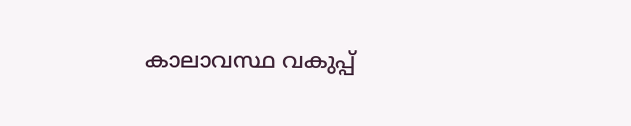കാലാവസ്ഥ വകുപ്പ്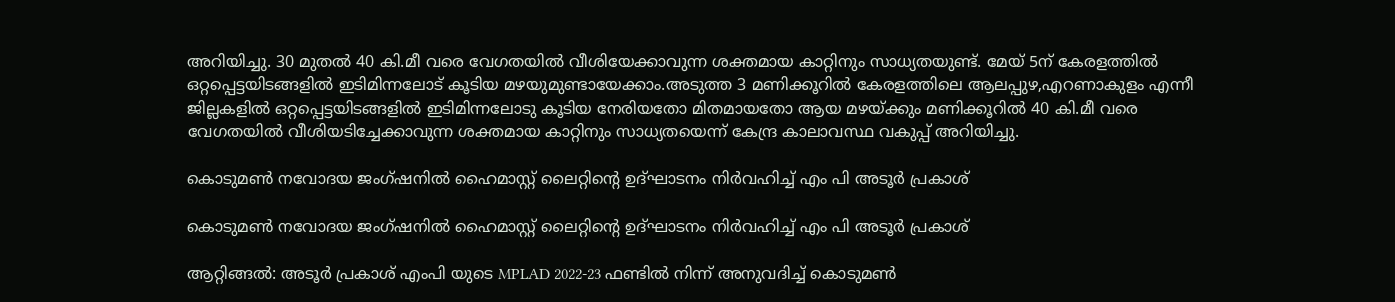അറിയിച്ചു. 30 മുതൽ 40 കി.മീ വരെ വേഗതയിൽ വീശിയേക്കാവുന്ന ശക്തമായ കാറ്റിനും സാധ്യതയുണ്ട്. മേയ് 5ന് കേരളത്തിൽ ഒറ്റപ്പെട്ടയിടങ്ങളിൽ ഇടിമിന്നലോട് കൂടിയ മഴയുമുണ്ടായേക്കാം.അടുത്ത 3 മണിക്കൂറിൽ കേരളത്തിലെ ആലപ്പുഴ,എറണാകുളം എന്നീ ജില്ലകളിൽ ഒറ്റപ്പെട്ടയിടങ്ങളിൽ ഇടിമിന്നലോടു കൂടിയ നേരിയതോ മിതമായതോ ആയ മഴയ്ക്കും മണിക്കൂറിൽ 40 കി.മീ വരെ വേഗതയിൽ വീശിയടിച്ചേക്കാവുന്ന ശക്തമായ കാറ്റിനും സാധ്യതയെന്ന് കേന്ദ്ര കാലാവസ്ഥ വകുപ്പ് അറിയിച്ചു.

കൊടുമൺ നവോദയ ജംഗ്ഷനിൽ ഹൈമാസ്റ്റ് ലൈറ്റിന്റെ ഉദ്ഘാടനം നിർവഹിച്ച് എം പി അടൂർ പ്രകാശ്

കൊടുമൺ നവോദയ ജംഗ്ഷനിൽ ഹൈമാസ്റ്റ് ലൈറ്റിന്റെ ഉദ്ഘാടനം നിർവഹിച്ച് എം പി അടൂർ പ്രകാശ്

ആറ്റിങ്ങൽ: അടൂർ പ്രകാശ് എംപി യുടെ MPLAD 2022-23 ഫണ്ടിൽ നിന്ന് അനുവദിച്ച് കൊടുമൺ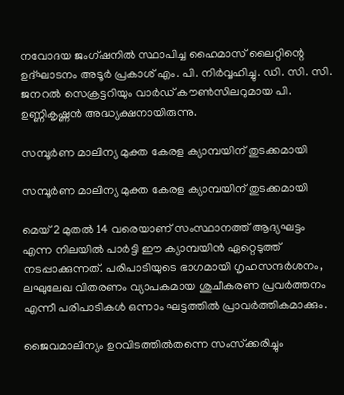നവോദയ ജംഗ്ഷനിൽ സ്ഥാപിച്ച ഹൈമാസ് ലൈറ്റിന്റെ ഉദ്ഘാടനം അടൂർ പ്രകാശ് എം. പി. നിർവ്വഹിച്ചു. ഡി. സി. സി. ജനറൽ സെക്രട്ടറിയും വാർഡ് കൗൺസിലറുമായ പി. ഉണ്ണികൃഷ്ണൻ അദ്ധ്യക്ഷനായിരുന്നു.

സമ്പൂർണ മാലിന്യ മുക്ത കേരള ക്യാമ്പയിന് തുടക്കമായി

സമ്പൂർണ മാലിന്യ മുക്ത കേരള ക്യാമ്പയിന് തുടക്കമായി

മെയ്‌ 2 മുതൽ 14 വരെയാണ് സംസ്ഥാനത്ത് ആദ്യഘട്ടം എന്ന നിലയിൽ പാർട്ടി ഈ ക്യാമ്പയിൻ ഏറ്റെടുത്ത് നടപ്പാക്കുന്നത്. പരിപാടിയുടെ ഭാഗമായി ഗൃഹസന്ദർശനം, ലഘുലേഖ വിതരണം വ്യാപകമായ ശുചീകരണ പ്രവർത്തനം എന്നീ പരിപാടികൾ ഒന്നാം ഘട്ടത്തിൽ പ്രാവർത്തികമാക്കും.

ജൈവമാലിന്യം ഉറവിടത്തിൽതന്നെ സംസ്‌ക്കരിച്ചും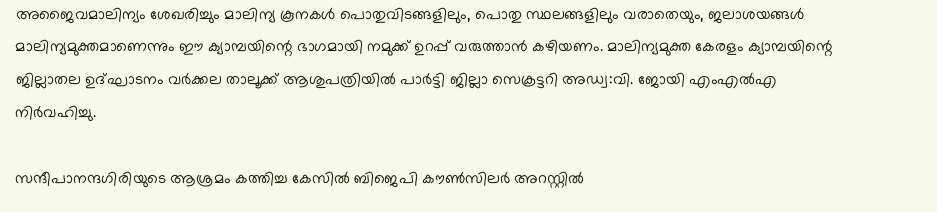അജൈവമാലിന്യം ശേഖരിച്ചും മാലിന്യ കൂനകൾ പൊതുവിടങ്ങളിലും, പൊതു സ്ഥലങ്ങളിലും വരാതെയും, ജലാശയങ്ങൾ മാലിന്യമുക്തമാണെന്നും ഈ ക്യാമ്പയിന്റെ ഭാഗമായി നമുക്ക് ഉറപ്പ് വരുത്താൻ കഴിയണം. മാലിന്യമുക്ത കേരളം ക്യാമ്പയിന്റെ ജില്ലാതല ഉദ്ഘാടനം വർക്കല താലൂക്ക് ആശുപത്രിയിൽ പാർട്ടി ജില്ലാ സെക്രട്ടറി അഡ്വ:വി. ജോയി എംഎൽഎ നിർവഹിച്ചു.

സന്ദീപാനന്ദഗിരിയുടെ ആശ്രമം കത്തിച്ച കേസിൽ ബിജെപി കൗൺസിലർ അറസ്റ്റിൽ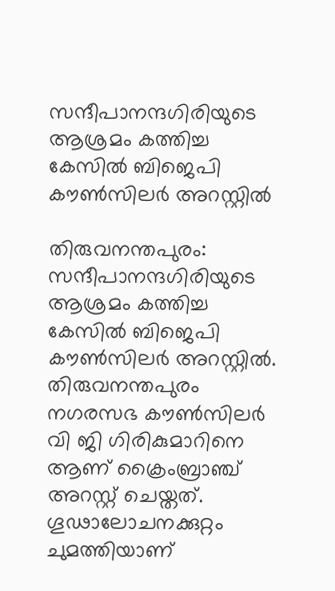സന്ദീപാനന്ദഗിരിയുടെ ആശ്രമം കത്തിച്ച കേസിൽ ബിജെപി കൗൺസിലർ അറസ്റ്റിൽ

തിരുവനന്തപുരം: സന്ദീപാനന്ദഗിരിയുടെ ആശ്രമം കത്തിച്ച കേസിൽ ബിജെപി കൗൺസിലർ അറസ്റ്റിൽ. തിരുവനന്തപുരം നഗരസഭ കൗൺസിലർ വി ജി ഗിരികുമാറിനെ ആണ് ക്രൈംബ്രാഞ്ച് അറസ്റ്റ് ചെയ്തത്. ഗൂഢാലോചനക്കുറ്റം ചുമത്തിയാണ്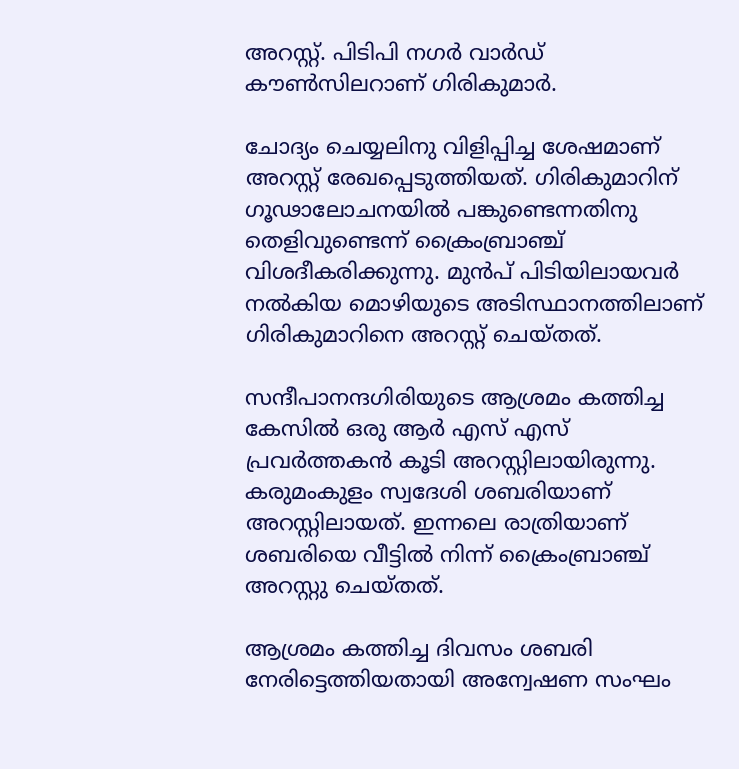അറസ്റ്റ്. പിടിപി നഗർ വാർഡ് കൗൺസിലറാണ് ഗിരികുമാർ.

ചോദ്യം ചെയ്യലിനു വിളിപ്പിച്ച ശേഷമാണ് അറസ്റ്റ് രേഖപ്പെടുത്തിയത്. ഗിരികുമാറിന് ഗൂഢാലോചനയില്‍ പങ്കുണ്ടെന്നതിനു തെളിവുണ്ടെന്ന് ക്രൈംബ്രാഞ്ച് വിശദീകരിക്കുന്നു. മുന്‍പ് പിടിയിലായവര്‍ നല്‍കിയ മൊഴിയുടെ അടിസ്ഥാനത്തിലാണ് ഗിരികുമാറിനെ അറസ്റ്റ് ചെയ്തത്.

സന്ദീപാനന്ദഗിരിയുടെ ആശ്രമം കത്തിച്ച കേസിൽ ഒരു ആർ എസ് എസ് പ്രവർത്തകൻ കൂടി അറസ്റ്റിലായിരുന്നു. കരുമംകുളം സ്വദേശി ശബരിയാണ് അറസ്റ്റിലായത്. ഇന്നലെ രാത്രിയാണ് ശബരിയെ വീട്ടിൽ നിന്ന് ക്രൈംബ്രാഞ്ച് അറസ്റ്റു ചെയ്തത്.

ആശ്രമം കത്തിച്ച ദിവസം ശബരി നേരിട്ടെത്തിയതായി അന്വേഷണ സംഘം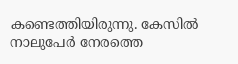കണ്ടെത്തിയിരുന്നു. കേസിൽ നാലുപേർ നേരത്തെ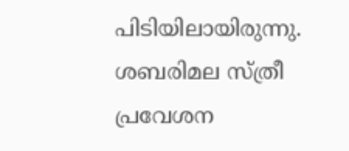പിടിയിലായിരുന്നു. ശബരിമല സ്ത്രീ പ്രവേശന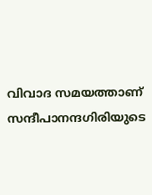വിവാദ സമയത്താണ് സന്ദീപാനന്ദഗിരിയുടെ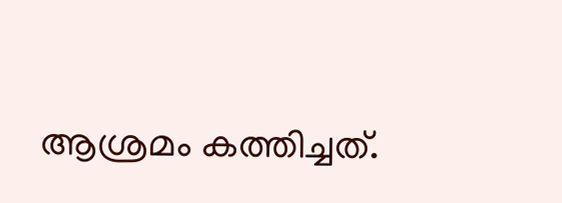ആശ്രമം കത്തിച്ചത്.